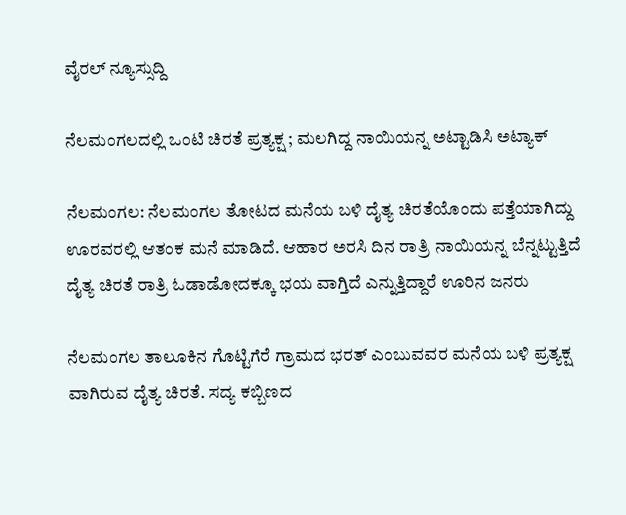ವೈರಲ್ ನ್ಯೂಸ್ಸುದ್ದಿ

ನೆಲಮಂಗಲದಲ್ಲಿ ಒಂಟಿ ಚಿರತೆ ಪ್ರತ್ಯಕ್ಷ ; ಮಲಗಿದ್ದ ನಾಯಿಯನ್ನ ಅಟ್ಟಾಡಿಸಿ ಅಟ್ಯಾಕ್

ನೆಲಮಂಗಲ: ನೆಲಮಂಗಲ ತೋಟದ ಮನೆಯ ಬಳಿ ದೈತ್ಯ ಚಿರತೆಯೊಂದು ಪತ್ತೆಯಾಗಿದ್ದು ಊರವರಲ್ಲಿ ಆತಂಕ ಮನೆ ಮಾಡಿದೆ. ಆಹಾರ ಅರಸಿ ದಿನ ರಾತ್ರಿ ನಾಯಿಯನ್ನ ಬೆನ್ನಟ್ಟುತ್ತಿದೆ ದೈತ್ಯ ಚಿರತೆ ರಾತ್ರಿ ಓಡಾಡೋದಕ್ಕೂ ಭಯ ವಾಗ್ತಿದೆ ಎನ್ನುತ್ತಿದ್ದಾರೆ ಊರಿನ ಜನರು

ನೆಲಮಂಗಲ ತಾಲೂಕಿನ ಗೊಟ್ಟಿಗೆರೆ ಗ್ರಾಮದ ಭರತ್ ಎಂಬುವವರ ಮನೆಯ ಬಳಿ ಪ್ರತ್ಯಕ್ಷ ವಾಗಿರುವ ದೈತ್ಯ ಚಿರತೆ. ಸದ್ಯ ಕಬ್ಬಿಣದ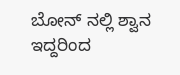ಬೋನ್ ನಲ್ಲಿ ಶ್ವಾನ ಇದ್ದರಿಂದ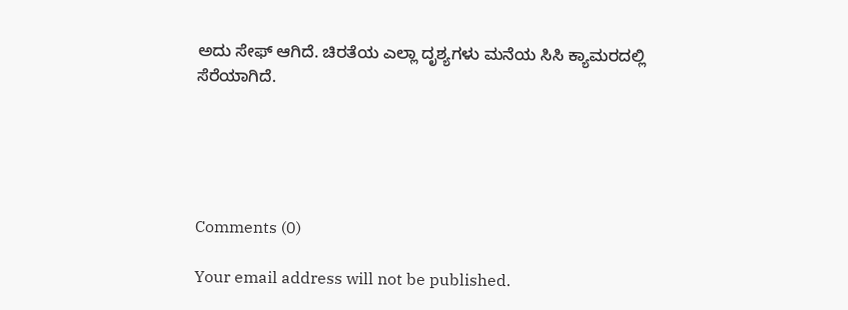ಅದು ಸೇಫ್ ಆಗಿದೆ. ಚಿರತೆಯ ಎಲ್ಲಾ ದೃಶ್ಯಗಳು ಮನೆಯ ಸಿಸಿ ಕ್ಯಾಮರದಲ್ಲಿ ಸೆರೆಯಾಗಿದೆ.





Comments (0)

Your email address will not be published.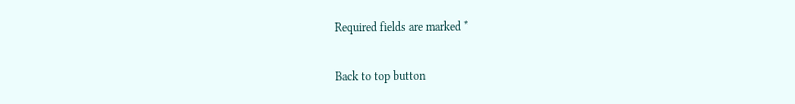Required fields are marked *

Back to top button